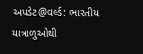અપડેટ@વર્લ્ડ: ભારતીય યાત્રાળુઓથી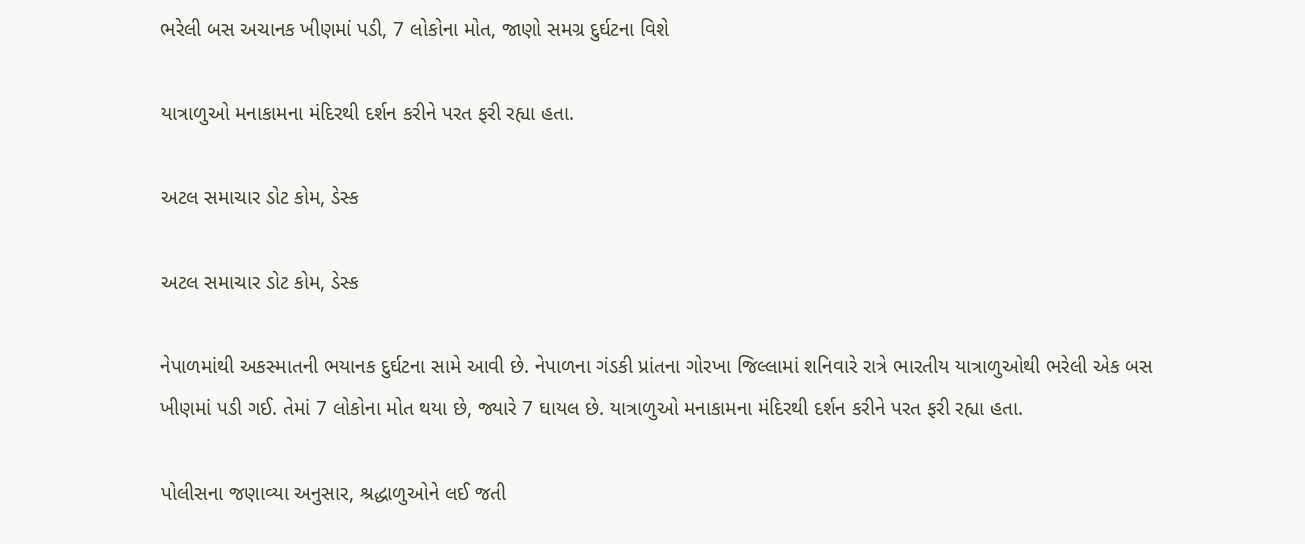ભરેલી બસ અચાનક ખીણમાં પડી, 7 લોકોના મોત, જાણો સમગ્ર દુર્ઘટના વિશે

યાત્રાળુઓ મનાકામના મંદિરથી દર્શન કરીને પરત ફરી રહ્યા હતા.

અટલ સમાચાર ડોટ કોમ, ડેસ્ક

અટલ સમાચાર ડોટ કોમ, ડેસ્ક

નેપાળમાંથી અકસ્માતની ભયાનક દુર્ઘટના સામે આવી છે. નેપાળના ગંડકી પ્રાંતના ગોરખા જિલ્લામાં શનિવારે રાત્રે ભારતીય યાત્રાળુઓથી ભરેલી એક બસ ખીણમાં પડી ગઈ. તેમાં 7 લોકોના મોત થયા છે, જ્યારે 7 ઘાયલ છે. યાત્રાળુઓ મનાકામના મંદિરથી દર્શન કરીને પરત ફરી રહ્યા હતા.

પોલીસના જણાવ્યા અનુસાર, શ્રદ્ધાળુઓને લઈ જતી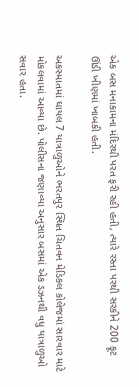એક બસ મનાકામના મંદિરથી પરત ફરી રહી હતી, ત્યારે રસ્તા પરથી સરકીને 200 ફૂટ ઊંડી ખીણમાં ખાબકી હતી.

અકસ્માતમાં ઘાયલ 7 યાત્રાળુઓને ભરતપુર સ્થિત ચિતવન મેડિકલ કોલેજમાં સારવાર માટે મોકલવામાં આવ્યા છે. પોલીસના જણાવ્યા અનુસાર બસમાં એક ડઝનથી વધુ યાત્રાળુઓ સવાર હતા.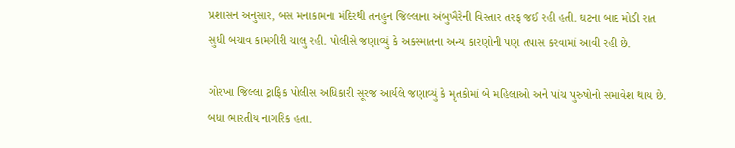પ્રશાસન અનુસાર, બસ મનાકામના મંદિરથી તનહુન જિલ્લાના અંબુખૈરેની વિસ્તાર તરફ જઈ રહી હતી. ઘટના બાદ મોડી રાત સુધી બચાવ કામગીરી ચાલુ રહી. પોલીસે જણાવ્યું કે અકસ્માતના અન્ય કારણોની પણ તપાસ કરવામાં આવી રહી છે.

ગોરખા જિલ્લા ટ્રાફિક પોલીસ અધિકારી સૂરજ આર્યલે જણાવ્યું કે મૃતકોમાં બે મહિલાઓ અને પાંચ પુરુષોનો સમાવેશ થાય છે. બધા ભારતીય નાગરિક હતા.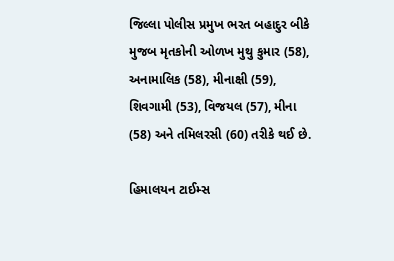જિલ્લા પોલીસ પ્રમુખ ભરત બહાદુર બીકે મુજબ મૃતકોની ઓળખ મુથુ કુમાર (58), અનામાલિક (58), મીનાક્ષી (59), શિવગામી (53), વિજયલ (57), મીના (58) અને તમિલરસી (60) તરીકે થઈ છે.

હિમાલયન ટાઈમ્સ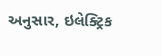અનુસાર, ઇલેક્ટ્રિક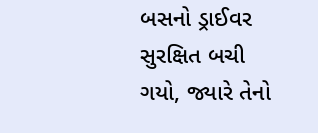બસનો ડ્રાઈવર સુરક્ષિત બચી ગયો, જ્યારે તેનો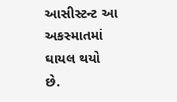આસીસ્ટન્ટ આ અકસ્માતમાં ઘાયલ થયો છે.